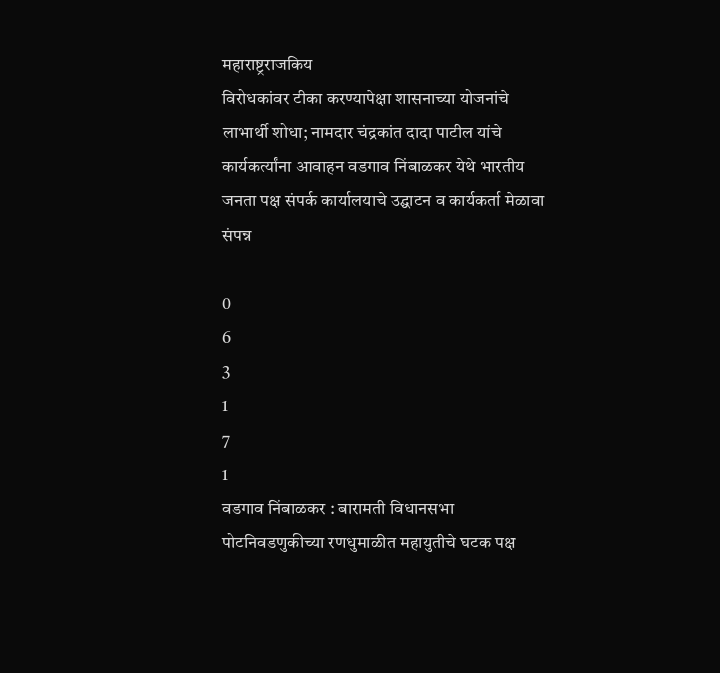महाराष्ट्रराजकिय
विरोधकांवर टीका करण्यापेक्षा शासनाच्या योजनांचे लाभार्थी शोधा; नामदार चंद्रकांत दादा पाटील यांचे कार्यकर्त्यांना आवाहन वडगाव निंबाळकर येथे भारतीय जनता पक्ष संपर्क कार्यालयाचे उद्घाटन व कार्यकर्ता मेळावा संपन्न

0
6
3
1
7
1
वडगाव निंबाळकर : बारामती विधानसभा पोटनिवडणुकीच्या रणधुमाळीत महायुतीचे घटक पक्ष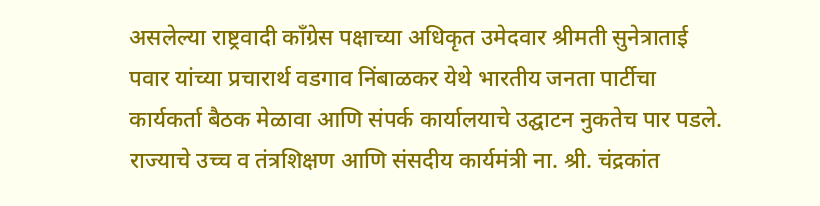असलेल्या राष्ट्रवादी काँग्रेस पक्षाच्या अधिकृत उमेदवार श्रीमती सुनेत्राताई पवार यांच्या प्रचारार्थ वडगाव निंबाळकर येथे भारतीय जनता पार्टीचा कार्यकर्ता बैठक मेळावा आणि संपर्क कार्यालयाचे उद्घाटन नुकतेच पार पडले. राज्याचे उच्च व तंत्रशिक्षण आणि संसदीय कार्यमंत्री ना. श्री. चंद्रकांत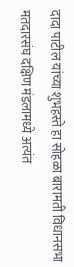दादा पाटील यांच्या शुभहस्ते हा सोहळा बारामती विधानसभा मतदारसंघ दक्षिण मंडलामध्ये अत्यंत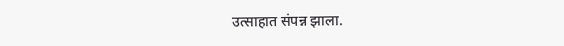उत्साहात संपन्न झाला.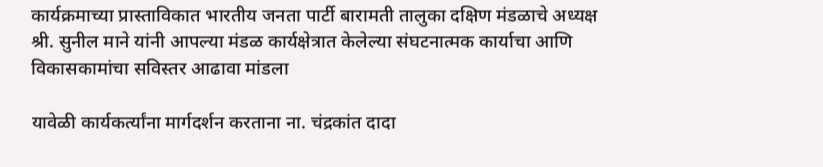कार्यक्रमाच्या प्रास्ताविकात भारतीय जनता पार्टी बारामती तालुका दक्षिण मंडळाचे अध्यक्ष श्री. सुनील माने यांनी आपल्या मंडळ कार्यक्षेत्रात केलेल्या संघटनात्मक कार्याचा आणि विकासकामांचा सविस्तर आढावा मांडला

यावेळी कार्यकर्त्यांना मार्गदर्शन करताना ना. चंद्रकांत दादा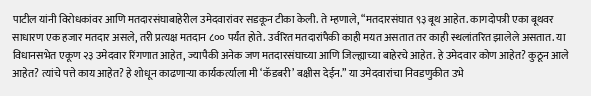पाटील यांनी विरोधकांवर आणि मतदारसंघाबाहेरील उमेदवारांवर सडकून टीका केली. ते म्हणाले, “मतदारसंघात ९३ बूथ आहेत. कागदोपत्री एका बूथवर साधारण एक हजार मतदार असले, तरी प्रत्यक्ष मतदान ८०० पर्यंत होते. उर्वरित मतदारांपैकी काही मयत असतात तर काही स्थलांतरित झालेले असतात. या विधानसभेत एकूण २३ उमेदवार रिंगणात आहेत, ज्यापैकी अनेक जण मतदारसंघाच्या आणि जिल्ह्याच्या बाहेरचे आहेत. हे उमेदवार कोण आहेत? कुठून आले आहेत? त्यांचे पत्ते काय आहेत? हे शोधून काढणाऱ्या कार्यकर्त्याला मी ‘कॅडबरी’ बक्षीस देईन.” या उमेदवारांचा निवडणुकीत उभे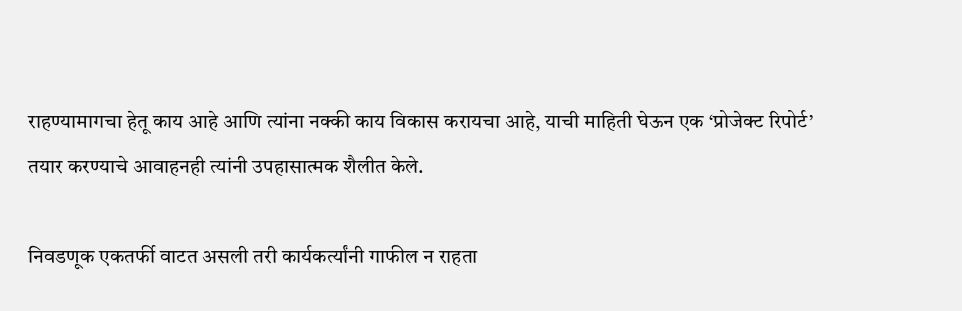राहण्यामागचा हेतू काय आहे आणि त्यांना नक्की काय विकास करायचा आहे, याची माहिती घेऊन एक ‘प्रोजेक्ट रिपोर्ट’ तयार करण्याचे आवाहनही त्यांनी उपहासात्मक शैलीत केले.

निवडणूक एकतर्फी वाटत असली तरी कार्यकर्त्यांनी गाफील न राहता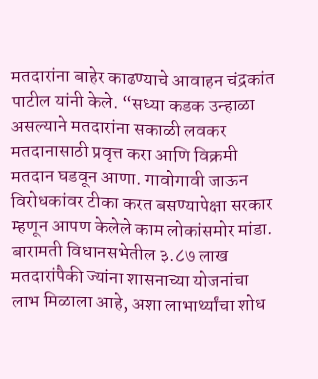मतदारांना बाहेर काढण्याचे आवाहन चंद्रकांत पाटील यांनी केले. “सध्या कडक उन्हाळा असल्याने मतदारांना सकाळी लवकर मतदानासाठी प्रवृत्त करा आणि विक्रमी मतदान घडवून आणा. गावोगावी जाऊन विरोधकांवर टीका करत बसण्यापेक्षा सरकार म्हणून आपण केलेले काम लोकांसमोर मांडा. बारामती विधानसभेतील ३.८७ लाख मतदारांपैकी ज्यांना शासनाच्या योजनांचा लाभ मिळाला आहे, अशा लाभार्थ्यांचा शोध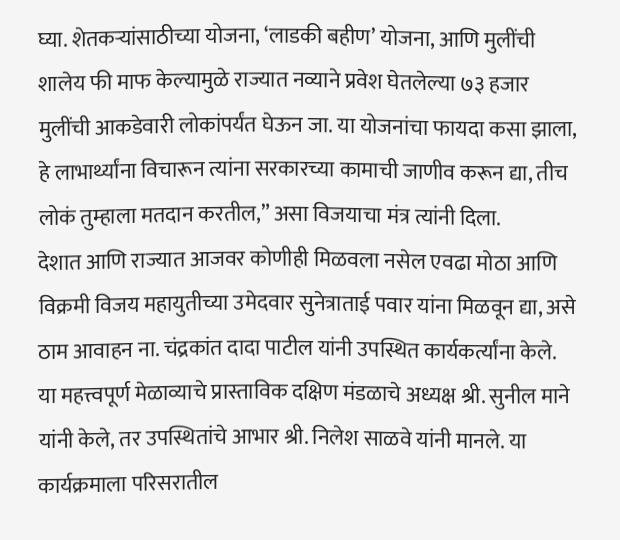घ्या. शेतकऱ्यांसाठीच्या योजना, ‘लाडकी बहीण’ योजना, आणि मुलींची शालेय फी माफ केल्यामुळे राज्यात नव्याने प्रवेश घेतलेल्या ७३ हजार मुलींची आकडेवारी लोकांपर्यंत घेऊन जा. या योजनांचा फायदा कसा झाला, हे लाभार्थ्यांना विचारून त्यांना सरकारच्या कामाची जाणीव करून द्या, तीच लोकं तुम्हाला मतदान करतील,” असा विजयाचा मंत्र त्यांनी दिला.
देशात आणि राज्यात आजवर कोणीही मिळवला नसेल एवढा मोठा आणि विक्रमी विजय महायुतीच्या उमेदवार सुनेत्राताई पवार यांना मिळवून द्या, असे ठाम आवाहन ना. चंद्रकांत दादा पाटील यांनी उपस्थित कार्यकर्त्यांना केले.
या महत्त्वपूर्ण मेळाव्याचे प्रास्ताविक दक्षिण मंडळाचे अध्यक्ष श्री. सुनील माने यांनी केले, तर उपस्थितांचे आभार श्री. निलेश साळवे यांनी मानले. या कार्यक्रमाला परिसरातील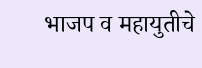भाजप व महायुतीचे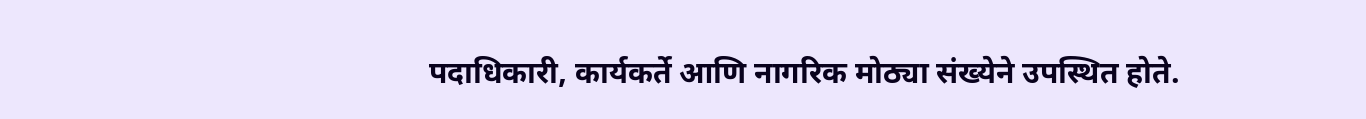पदाधिकारी, कार्यकर्ते आणि नागरिक मोठ्या संख्येने उपस्थित होते.